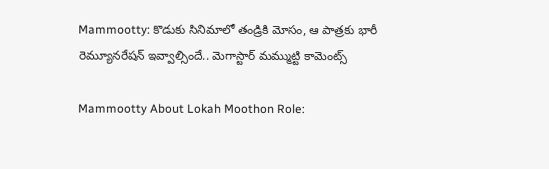Mammootty: కొడుకు సినిమాలో తండ్రికి మోసం, ఆ పాత్రకు భారీ రెమ్యూనరేషన్ ఇవ్వాల్సిందే.. మెగాస్టార్ మమ్ముట్టి కామెంట్స్

Mammootty About Lokah Moothon Role: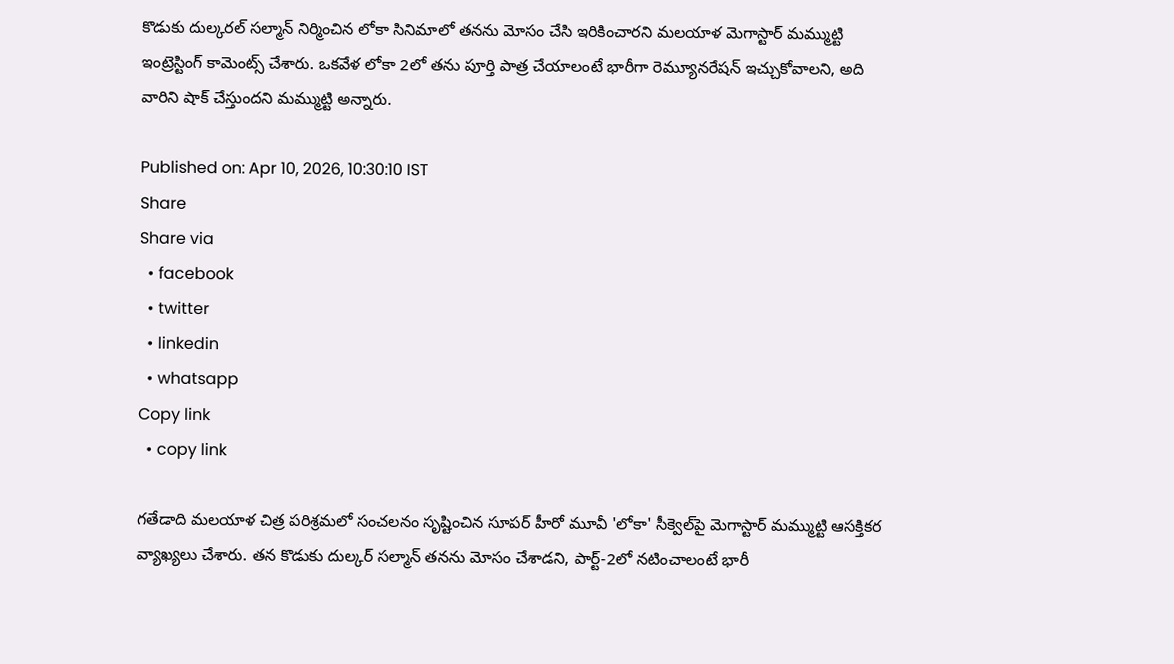కొడుకు దుల్కరల్ సల్మాన్ నిర్మించిన లోకా సినిమాలో తనను మోసం చేసి ఇరికించారని మలయాళ మెగాస్టార్ మమ్ముట్టి ఇంట్రెస్టింగ్ కామెంట్స్ చేశారు. ఒకవేళ లోకా 2లో తను పూర్తి పాత్ర చేయాలంటే భారీగా రెమ్యూనరేషన్ ఇచ్చుకోవాలని, అది వారిని షాక్ చేస్తుందని మమ్ముట్టి అన్నారు.

Published on: Apr 10, 2026, 10:30:10 IST
Share
Share via
  • facebook
  • twitter
  • linkedin
  • whatsapp
Copy link
  • copy link

గతేడాది మలయాళ చిత్ర పరిశ్రమలో సంచలనం సృష్టించిన సూపర్ హీరో మూవీ 'లోకా' సీక్వెల్‌పై మెగాస్టార్ మమ్ముట్టి ఆసక్తికర వ్యాఖ్యలు చేశారు. తన కొడుకు దుల్కర్ సల్మాన్ తనను మోసం చేశాడని, పార్ట్-2లో నటించాలంటే భారీ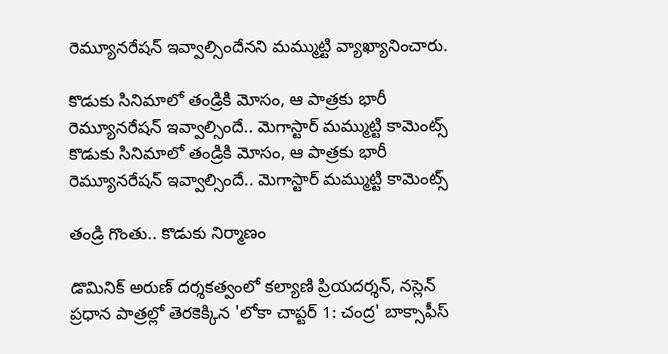రెమ్యూనరేషన్ ఇవ్వాల్సిందేనని మమ్ముట్టి వ్యాఖ్యానించారు.

కొడుకు సినిమాలో తండ్రికి మోసం, ఆ పాత్రకు భారీ రెమ్యూనరేషన్ ఇవ్వాల్సిందే.. మెగాస్టార్ మమ్ముట్టి కామెంట్స్
కొడుకు సినిమాలో తండ్రికి మోసం, ఆ పాత్రకు భారీ రెమ్యూనరేషన్ ఇవ్వాల్సిందే.. మెగాస్టార్ మమ్ముట్టి కామెంట్స్

తండ్రి గొంతు.. కొడుకు నిర్మాణం

డొమినిక్ అరుణ్ దర్శకత్వంలో కల్యాణి ప్రియదర్శన్, నస్లెన్ ప్రధాన పాత్రల్లో తెరకెక్కిన 'లోకా చాప్టర్ 1: చంద్ర' బాక్సాఫీస్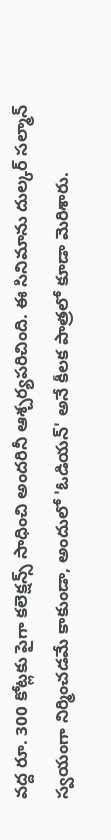వద్ద రూ. 300 కోట్లకు పైగా కలెక్షన్స్ సాధించి అందరినీ ఆశ్చర్యపరిచింది. ఈ సినిమాను దుల్కర్ సల్మాన్ స్వయంగా నిర్మించడమే కాకుండా, అందులో 'ఓడియన్' అనే కీలక పాత్రలో కూడా మెరిశారు.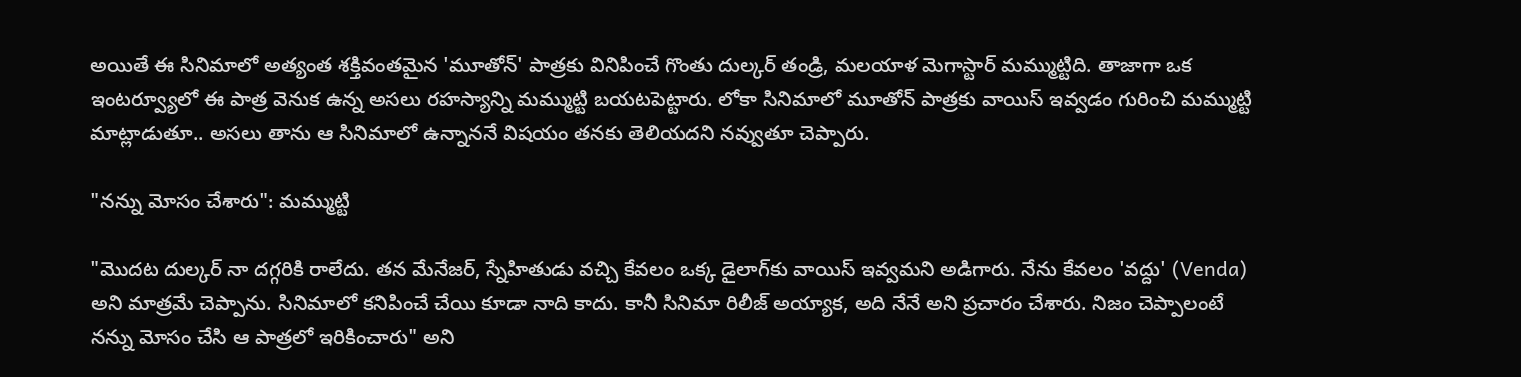అయితే ఈ సినిమాలో అత్యంత శక్తివంతమైన 'మూతోన్' పాత్రకు వినిపించే గొంతు దుల్కర్ తండ్రి, మలయాళ మెగాస్టార్ మమ్ముట్టిది. తాజాగా ఒక ఇంటర్వ్యూలో ఈ పాత్ర వెనుక ఉన్న అసలు రహస్యాన్ని మమ్ముట్టి బయటపెట్టారు. లోకా సినిమాలో మూతోన్ పాత్రకు వాయిస్ ఇవ్వడం గురించి మమ్ముట్టి మాట్లాడుతూ.. అసలు తాను ఆ సినిమాలో ఉన్నాననే విషయం తనకు తెలియదని నవ్వుతూ చెప్పారు.

"నన్ను మోసం చేశారు": మమ్ముట్టి

"మొదట దుల్కర్ నా దగ్గరికి రాలేదు. తన మేనేజర్, స్నేహితుడు వచ్చి కేవలం ఒక్క డైలాగ్‌కు వాయిస్ ఇవ్వమని అడిగారు. నేను కేవలం 'వద్దు' (Venda) అని మాత్రమే చెప్పాను. సినిమాలో కనిపించే చేయి కూడా నాది కాదు. కానీ సినిమా రిలీజ్ అయ్యాక, అది నేనే అని ప్రచారం చేశారు. నిజం చెప్పాలంటే నన్ను మోసం చేసి ఆ పాత్రలో ఇరికించారు" అని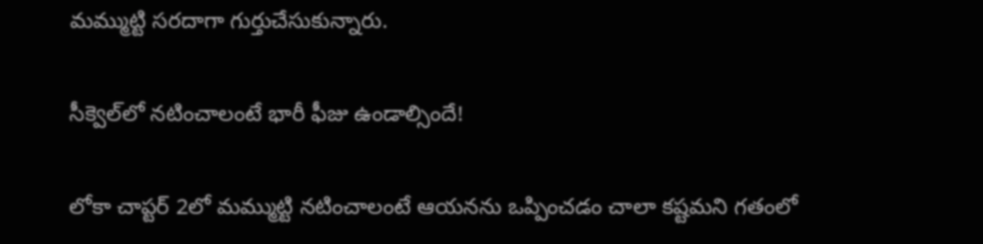మమ్ముట్టి సరదాగా గుర్తుచేసుకున్నారు.

సీక్వెల్‌లో నటించాలంటే భారీ ఫీజు ఉండాల్సిందే!

లోకా చాప్టర్ 2లో మమ్ముట్టి నటించాలంటే ఆయనను ఒప్పించడం చాలా కష్టమని గతంలో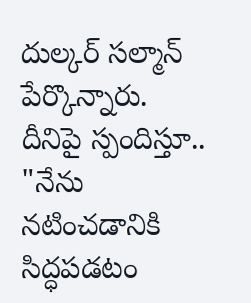దుల్కర్ సల్మాన్ పేర్కొన్నారు. దీనిపై స్పందిస్తూ.. "నేను నటించడానికి సిద్ధపడటం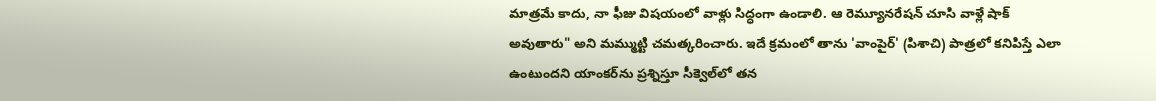మాత్రమే కాదు, నా ఫీజు విషయంలో వాళ్లు సిద్ధంగా ఉండాలి. ఆ రెమ్యూనరేషన్ చూసి వాళ్లే షాక్ అవుతారు" అని మమ్ముట్టి చమత్కరించారు. ఇదే క్రమంలో తాను 'వాంపైర్' (పిశాచి) పాత్రలో కనిపిస్తే ఎలా ఉంటుందని యాంకర్‌ను ప్రశ్నిస్తూ సీక్వెల్‌లో తన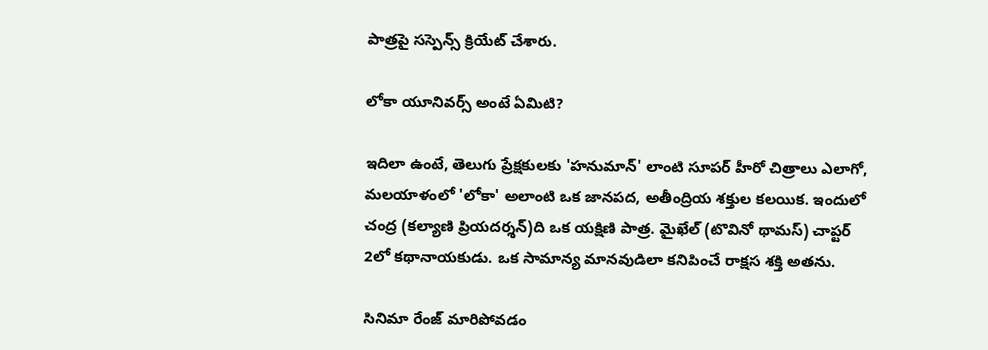పాత్రపై సస్పెన్స్ క్రియేట్ చేశారు.

లోకా యూనివర్స్ అంటే ఏమిటి?

ఇదిలా ఉంటే, తెలుగు ప్రేక్షకులకు 'హనుమాన్' లాంటి సూపర్ హీరో చిత్రాలు ఎలాగో, మలయాళంలో 'లోకా' అలాంటి ఒక జానపద, అతీంద్రియ శక్తుల కలయిక. ఇందులో చంద్ర (కల్యాణి ప్రియదర్శన్)ది ఒక యక్షిణి పాత్ర. మైఖేల్ (టొవినో థామస్) చాప్టర్ 2లో కథానాయకుడు. ఒక సామాన్య మానవుడిలా కనిపించే రాక్షస శక్తి అతను.

సినిమా రేంజ్ మారిపోవడం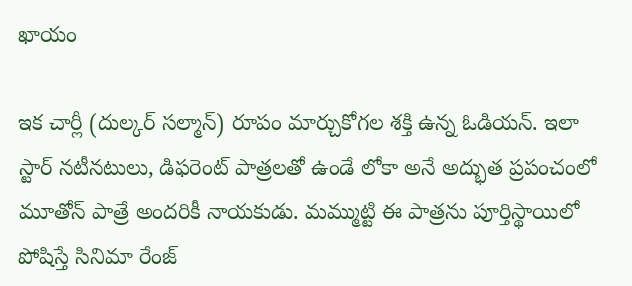ఖాయం

ఇక చార్లీ (దుల్కర్ సల్మాన్) రూపం మార్చుకోగల శక్తి ఉన్న ఓడియన్. ఇలా స్టార్ నటీనటులు, డిఫరెంట్ పాత్రలతో ఉండే లోకా అనే అద్భుత ప్రపంచంలో మూతోన్ పాత్రే అందరికీ నాయకుడు. మమ్ముట్టి ఈ పాత్రను పూర్తిస్థాయిలో పోషిస్తే సినిమా రేంజ్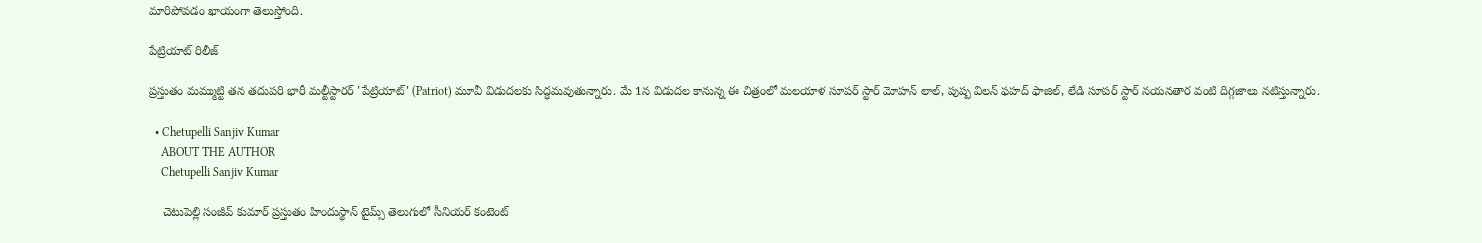మారిపోవడం ఖాయంగా తెలుస్తోంది.

పేట్రియాట్ రిలీజ్

ప్రస్తుతం మమ్ముట్టి తన తదుపరి భారీ మల్టీస్టారర్ 'పేట్రియాట్' (Patriot) మూవీ విడుదలకు సిద్ధమవుతున్నారు. మే 1న విడుదల కానున్న ఈ చిత్రంలో మలయాళ సూపర్ స్టార్ మోహన్ లాల్, పుష్ప విలన్ ఫహద్ ఫాజిల్, లేడి సూపర్ స్టార్ నయనతార వంటి దిగ్గజాలు నటిస్తున్నారు.

  • Chetupelli Sanjiv Kumar
    ABOUT THE AUTHOR
    Chetupelli Sanjiv Kumar

    చెటుపెల్లి సంజీవ్ కుమార్ ప్రస్తుతం హిందుస్థాన్ టైమ్స్ తెలుగులో సీనియర్ కంటెంట్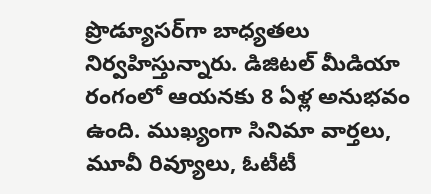ప్రొడ్యూసర్‌గా బాధ్యతలు నిర్వహిస్తున్నారు. డిజిటల్ మీడియా రంగంలో ఆయనకు 8 ఏళ్ల అనుభవం ఉంది. ముఖ్యంగా సినిమా వార్తలు, మూవీ రివ్యూలు, ఓటీటీ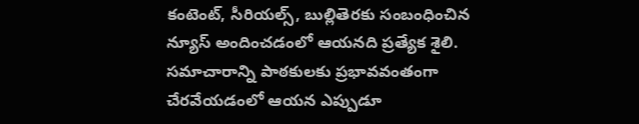కంటెంట్, సీరియల్స్, బుల్లితెరకు సంబంధించిన న్యూస్ అందించడంలో ఆయనది ప్రత్యేక శైలి. సమాచారాన్ని పాఠకులకు ప్రభావవంతంగా చేరవేయడంలో ఆయన ఎప్పుడూ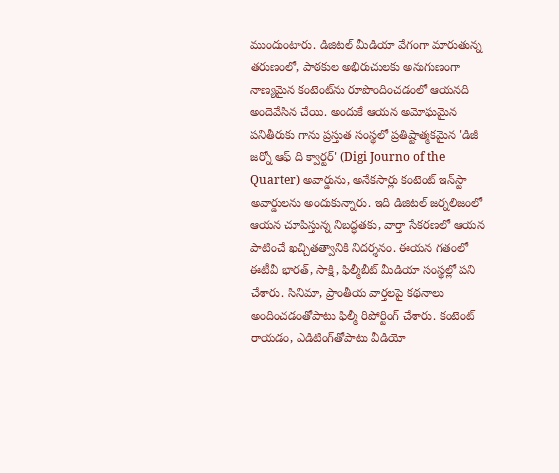ముందుంటారు. డిజిటల్ మీడియా వేగంగా మారుతున్న తరుణంలో, పాఠకుల అభిరుచులకు అనుగుణంగా నాణ్యమైన కంటెంట్‌ను రూపొందించడంలో ఆయనది అందెవేసిన చేయి. అందుకే ఆయన అమోఘమైన పనితీరుకు గాను ప్రస్తుత సంస్థలో ప్రతిష్టాత్మకమైన 'డిజీ జర్నో ఆఫ్ ది క్వార్టర్' (Digi Journo of the Quarter) అవార్డును, అనేకసార్లు కంటెంట్ ఇన్‌స్టా అవార్డులను అందుకున్నారు. ఇది డిజిటల్ జర్నలిజంలో ఆయన చూపిస్తున్న నిబద్ధతకు, వార్తా సేకరణలో ఆయన పాటించే ఖచ్చితత్వానికి నిదర్శనం. ఈయన గతంలో ఈటీవీ భారత్, సాక్షి, ఫిల్మీబీట్ మీడియా సంస్థల్లో పని చేశారు. సినిమా, ప్రాంతీయ వార్తలపై కథనాలు అందించడంతోపాటు ఫిల్మీ రిపోర్టింగ్ చేశారు. కంటెంట్ రాయడం, ఎడిటింగ్‌తోపాటు వీడియో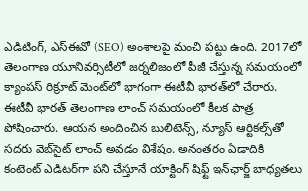ఎడిటింగ్, ఎస్‌ఈవో (SEO) అంశాలపై మంచి పట్టు ఉంది. 2017లో తెలంగాణ యూనివర్సిటీలో జర్నలిజంలో పీజీ చేస్తున్న సమయంలో క్యాంపస్ రిక్రూట్ మెంట్‌లో భాగంగా ఈటీవీ భారత్‌లో చేరారు. ఈటీవీ భారత్ తెలంగాణ లాంచ్ సమయంలో కీలక పాత్ర పోషించారు. ఆయన అందించిన బులిటెన్స్, న్యూస్ ఆర్టికల్స్‌తో సదరు వెబ్‌సైట్ లాంచ్ అవడం విశేషం. అనంతరం ఏడాదికి కంటెంట్ ఎడిటర్‌గా పని చేస్తూనే యాక్టింగ్ షిఫ్ట్ ఇన్‌ఛార్జ్ బాధ్యతలు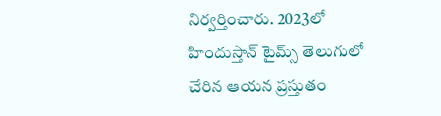నిర్వర్తించారు. 2023లో హిందుస్తాన్ టైమ్స్ తెలుగులో చేరిన ఆయన ప్రస్తుతం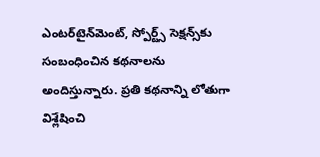ఎంటర్‌టైన్‌మెంట్, స్పోర్ట్స్ సెక్షన్స్‌కు సంబంధించిన కథనాలను అందిస్తున్నారు. ప్రతి కథనాన్ని లోతుగా విశ్లేషించి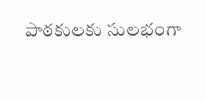పాఠకులకు సులభంగా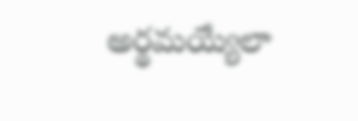అర్థమయ్యేలా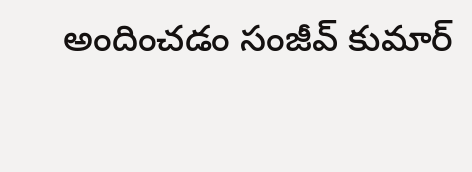అందించడం సంజీవ్ కుమార్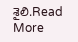శైలి.Read More